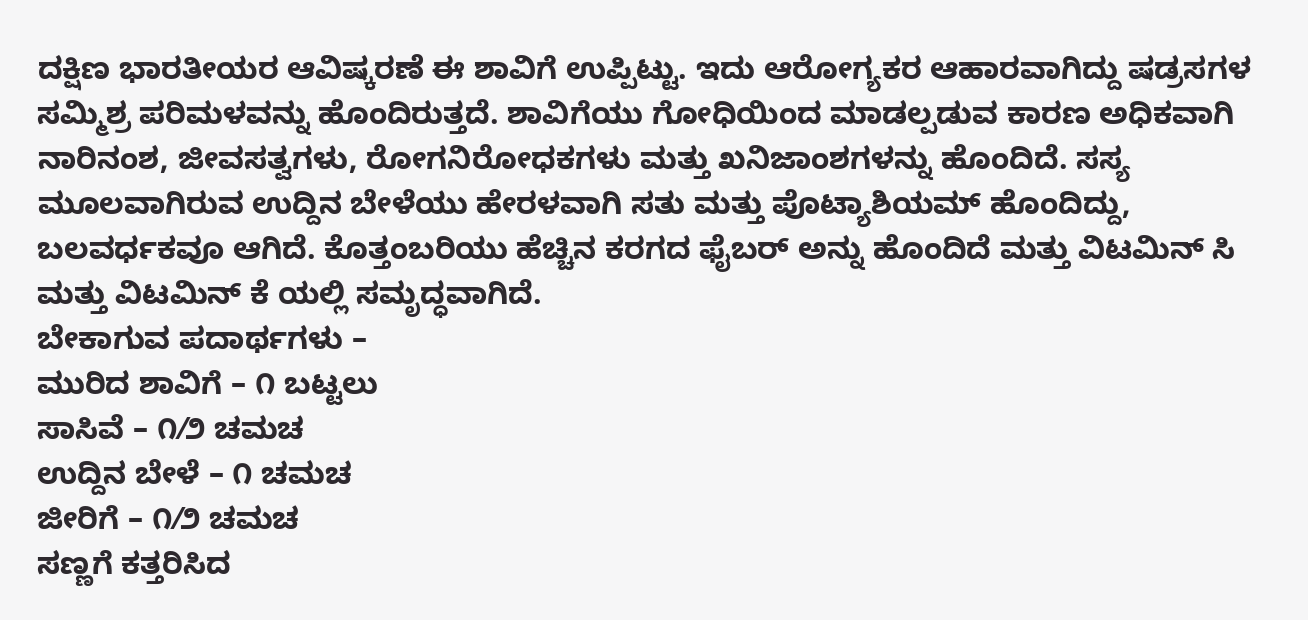ದಕ್ಷಿಣ ಭಾರತೀಯರ ಆವಿಷ್ಕರಣೆ ಈ ಶಾವಿಗೆ ಉಪ್ಪಿಟ್ಟು. ಇದು ಆರೋಗ್ಯಕರ ಆಹಾರವಾಗಿದ್ದು ಷಡ್ರಸಗಳ ಸಮ್ಮಿಶ್ರ ಪರಿಮಳವನ್ನು ಹೊಂದಿರುತ್ತದೆ. ಶಾವಿಗೆಯು ಗೋಧಿಯಿಂದ ಮಾಡಲ್ಪಡುವ ಕಾರಣ ಅಧಿಕವಾಗಿ ನಾರಿನಂಶ, ಜೀವಸತ್ವಗಳು, ರೋಗನಿರೋಧಕಗಳು ಮತ್ತು ಖನಿಜಾಂಶಗಳನ್ನು ಹೊಂದಿದೆ. ಸಸ್ಯ ಮೂಲವಾಗಿರುವ ಉದ್ದಿನ ಬೇಳೆಯು ಹೇರಳವಾಗಿ ಸತು ಮತ್ತು ಪೊಟ್ಯಾಶಿಯಮ್ ಹೊಂದಿದ್ದು, ಬಲವರ್ಧಕವೂ ಆಗಿದೆ. ಕೊತ್ತಂಬರಿಯು ಹೆಚ್ಚಿನ ಕರಗದ ಫೈಬರ್ ಅನ್ನು ಹೊಂದಿದೆ ಮತ್ತು ವಿಟಮಿನ್ ಸಿ ಮತ್ತು ವಿಟಮಿನ್ ಕೆ ಯಲ್ಲಿ ಸಮೃದ್ಧವಾಗಿದೆ.
ಬೇಕಾಗುವ ಪದಾರ್ಥಗಳು –
ಮುರಿದ ಶಾವಿಗೆ – ೧ ಬಟ್ಟಲು
ಸಾಸಿವೆ – ೧⁄೨ ಚಮಚ
ಉದ್ದಿನ ಬೇಳೆ – ೧ ಚಮಚ
ಜೀರಿಗೆ – ೧⁄೨ ಚಮಚ
ಸಣ್ಣಗೆ ಕತ್ತರಿಸಿದ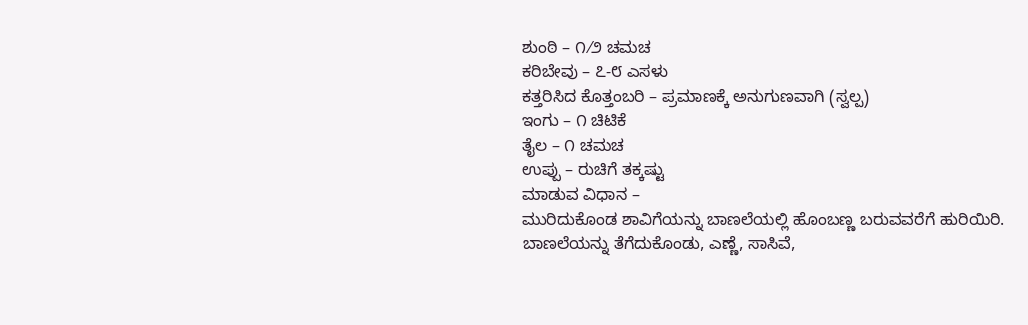ಶುಂಠಿ – ೧⁄೨ ಚಮಚ
ಕರಿಬೇವು – ೭-೮ ಎಸಳು
ಕತ್ತರಿಸಿದ ಕೊತ್ತಂಬರಿ – ಪ್ರಮಾಣಕ್ಕೆ ಅನುಗುಣವಾಗಿ (ಸ್ವಲ್ಪ)
ಇಂಗು – ೧ ಚಿಟಿಕೆ
ತೈಲ – ೧ ಚಮಚ
ಉಪ್ಪು – ರುಚಿಗೆ ತಕ್ಕಷ್ಟು
ಮಾಡುವ ವಿಧಾನ –
ಮುರಿದುಕೊಂಡ ಶಾವಿಗೆಯನ್ನು ಬಾಣಲೆಯಲ್ಲಿ ಹೊಂಬಣ್ಣ ಬರುವವರೆಗೆ ಹುರಿಯಿರಿ.
ಬಾಣಲೆಯನ್ನು ತೆಗೆದುಕೊಂಡು, ಎಣ್ಣೆ, ಸಾಸಿವೆ,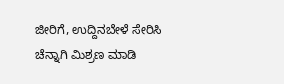ಜೀರಿಗೆ, ಉದ್ದಿನಬೇಳೆ ಸೇರಿಸಿ ಚೆನ್ನಾಗಿ ಮಿಶ್ರಣ ಮಾಡಿ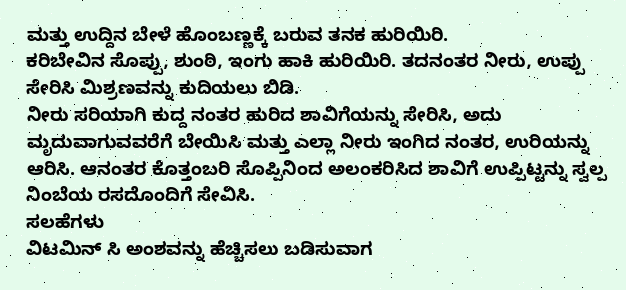ಮತ್ತು ಉದ್ದಿನ ಬೇಳೆ ಹೊಂಬಣ್ಣಕ್ಕೆ ಬರುವ ತನಕ ಹುರಿಯಿರಿ.
ಕರಿಬೇವಿನ ಸೊಪ್ಪು, ಶುಂಠಿ, ಇಂಗು ಹಾಕಿ ಹುರಿಯಿರಿ. ತದನಂತರ ನೀರು, ಉಪ್ಪು ಸೇರಿಸಿ ಮಿಶ್ರಣವನ್ನು ಕುದಿಯಲು ಬಿಡಿ.
ನೀರು ಸರಿಯಾಗಿ ಕುದ್ದ ನಂತರ ಹುರಿದ ಶಾವಿಗೆಯನ್ನು ಸೇರಿಸಿ, ಅದು ಮೃದುವಾಗುವವರೆಗೆ ಬೇಯಿಸಿ ಮತ್ತು ಎಲ್ಲಾ ನೀರು ಇಂಗಿದ ನಂತರ, ಉರಿಯನ್ನು ಆರಿಸಿ. ಆನಂತರ ಕೊತ್ತಂಬರಿ ಸೊಪ್ಪಿನಿಂದ ಅಲಂಕರಿಸಿದ ಶಾವಿಗೆ ಉಪ್ಪಿಟ್ಟನ್ನು ಸ್ವಲ್ಪ ನಿಂಬೆಯ ರಸದೊಂದಿಗೆ ಸೇವಿಸಿ.
ಸಲಹೆಗಳು
ವಿಟಮಿನ್ ಸಿ ಅಂಶವನ್ನು ಹೆಚ್ಚಿಸಲು ಬಡಿಸುವಾಗ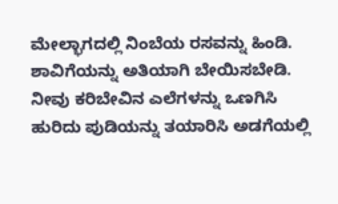ಮೇಲ್ಭಾಗದಲ್ಲಿ ನಿಂಬೆಯ ರಸವನ್ನು ಹಿಂಡಿ.
ಶಾವಿಗೆಯನ್ನು ಅತಿಯಾಗಿ ಬೇಯಿಸಬೇಡಿ.
ನೀವು ಕರಿಬೇವಿನ ಎಲೆಗಳನ್ನು ಒಣಗಿಸಿ ಹುರಿದು ಪುಡಿಯನ್ನು ತಯಾರಿಸಿ ಅಡಗೆಯಲ್ಲಿ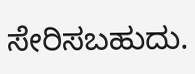ಸೇರಿಸಬಹುದು.